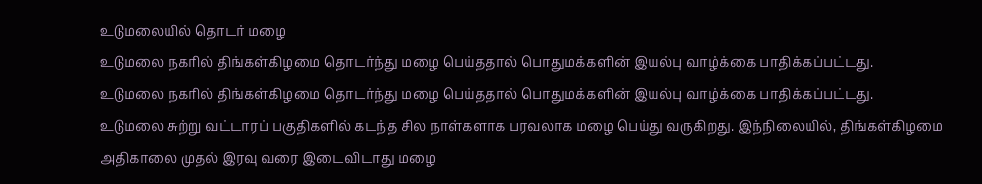உடுமலையில் தொடர் மழை
உடுமலை நகரில் திங்கள்கிழமை தொடர்ந்து மழை பெய்ததால் பொதுமக்களின் இயல்பு வாழ்க்கை பாதிக்கப்பட்டது.
உடுமலை நகரில் திங்கள்கிழமை தொடர்ந்து மழை பெய்ததால் பொதுமக்களின் இயல்பு வாழ்க்கை பாதிக்கப்பட்டது.
உடுமலை சுற்று வட்டாரப் பகுதிகளில் கடந்த சில நாள்களாக பரவலாக மழை பெய்து வருகிறது. இந்நிலையில், திங்கள்கிழமை அதிகாலை முதல் இரவு வரை இடைவிடாது மழை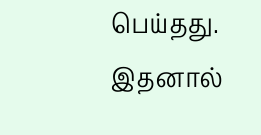பெய்தது. இதனால்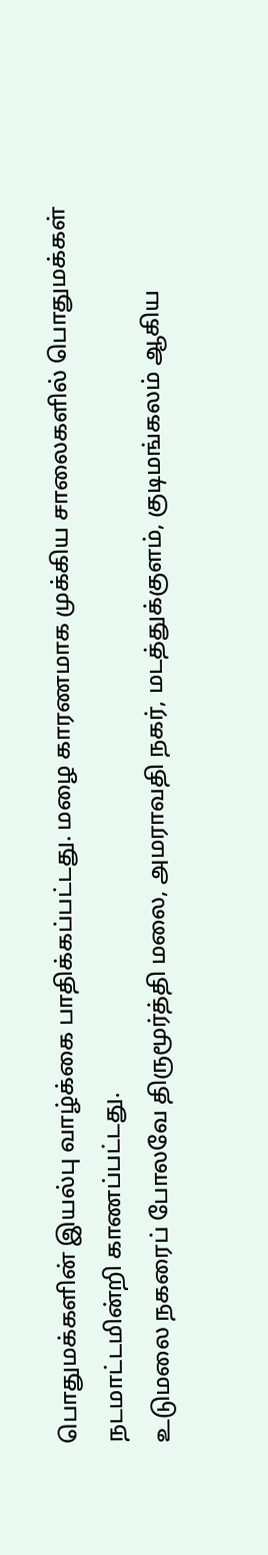பொதுமக்களின் இயல்பு வாழ்க்கை பாதிக்கப்பட்டது. மழை காரணமாக முக்கிய சாலைகளில் பொதுமக்கள் நடமாட்டமின்றி காணப்பட்டது.
உடுமலை நகரைப் போலவே திருமூர்த்தி மலை, அமராவதி நகர், மடத்துக்குளம், குடிமங்கலம் ஆகிய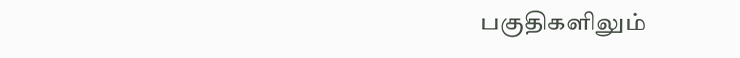பகுதிகளிலும்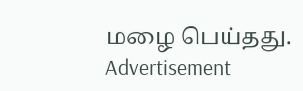மழை பெய்தது.
Advertisement